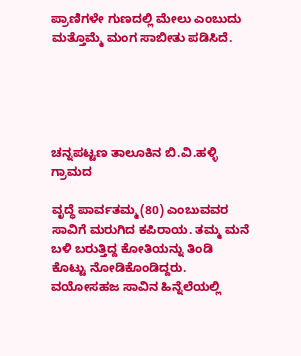ಪ್ರಾಣಿಗಳೇ ಗುಣದಲ್ಲಿ ಮೇಲು ಎಂಬುದು ಮತ್ತೊಮ್ಮೆ ಮಂಗ ಸಾಬೀತು ಪಡಿಸಿದೆ.





ಚನ್ನಪಟ್ಟಣ ತಾಲೂಕಿನ ಬಿ.ವಿ.ಹಳ್ಳಿ ಗ್ರಾಮದ

ವೃದ್ಧೆ ಪಾರ್ವತಮ್ಮ(80) ಎಂಬುವವರ ಸಾವಿಗೆ ಮರುಗಿದ ಕಪಿರಾಯ. ತಮ್ಮ ಮನೆ ಬಳಿ ಬರುತ್ತಿದ್ದ ಕೋತಿಯನ್ನು ತಿಂಡಿ ಕೊಟ್ಟು ನೋಡಿಕೊಂಡಿದ್ದರು. ವಯೋಸಹಜ ಸಾವಿನ ಹಿನ್ನೆಲೆಯಲ್ಲಿ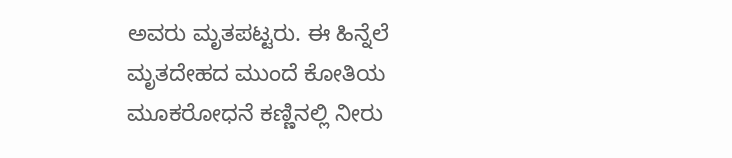ಅವರು ಮೃತಪಟ್ಟರು. ಈ ಹಿನ್ನೆಲೆ ಮೃತದೇಹದ ಮುಂದೆ ಕೋತಿಯ ಮೂಕರೋಧನೆ ಕಣ್ಣಿನಲ್ಲಿ ನೀರು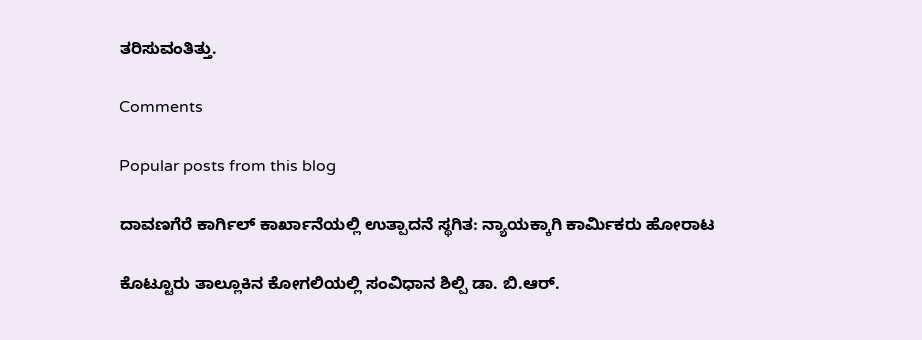ತರಿಸುವಂತಿತ್ತು.

Comments

Popular posts from this blog

ದಾವಣಗೆರೆ ಕಾರ್ಗಿಲ್ ಕಾರ್ಖಾನೆಯಲ್ಲಿ ಉತ್ಪಾದನೆ ಸ್ಥಗಿತ: ನ್ಯಾಯಕ್ಕಾಗಿ ಕಾರ್ಮಿಕರು ಹೋರಾಟ

ಕೊಟ್ಟೂರು ತಾಲ್ಲೂಕಿನ ಕೋಗಲಿಯಲ್ಲಿ ಸಂವಿಧಾನ ಶಿಲ್ಪಿ ಡಾ. ಬಿ.ಆರ್.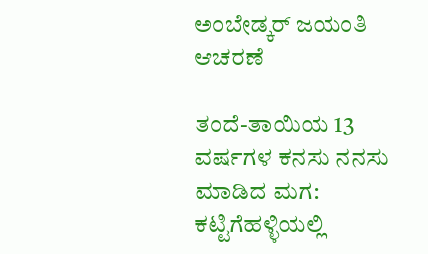ಅಂಬೇಡ್ಕರ್ ಜಯಂತಿ ಆಚರಣೆ

ತಂದೆ-ತಾಯಿಯ 13 ವರ್ಷಗಳ ಕನಸು ನನಸು ಮಾಡಿದ ಮಗ: ಕಟ್ಟಿಗೆಹಳ್ಳಿಯಲ್ಲಿ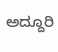ಅದ್ದೂರಿ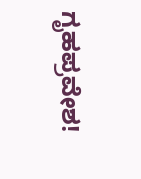ಗೃಹಪ್ರವೇಶ!